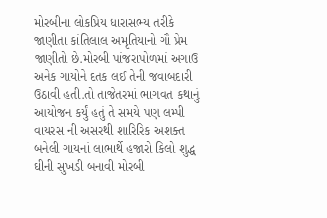મોરબીના લોકપ્રિય ધારાસભ્ય તરીકે જાણીતા કાંતિલાલ અમૃતિયાનો ગૌ પ્રેમ જાણીતો છે.મોરબી પાંજરાપોળમાં અગાઉ અનેક ગાયોને દતક લઈ તેની જવાબદારી ઉઠાવી હતી.તો તાજેતરમાં ભાગવત કથાનું આયોજન કર્યું હતું તે સમયે પણ લમ્પી વાયરસ ની અસરથી શારિરિક અશક્ત બનેલી ગાયનાં લાભાર્થે હજારો કિલો શુદ્ધ ઘીની સુખડી બનાવી મોરબી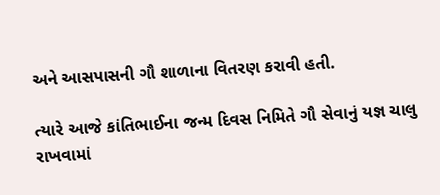અને આસપાસની ગૌ શાળાના વિતરણ કરાવી હતી.

ત્યારે આજે કાંતિભાઈના જન્મ દિવસ નિમિતે ગૌ સેવાનું યજ્ઞ ચાલુ રાખવામાં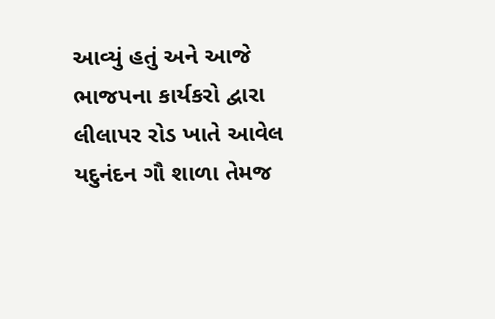આવ્યું હતું અને આજે ભાજપના કાર્યકરો દ્વારા લીલાપર રોડ ખાતે આવેલ યદુનંદન ગૌ શાળા તેમજ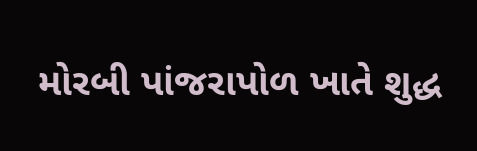મોરબી પાંજરાપોળ ખાતે શુદ્ધ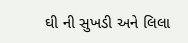ઘી ની સુખડી અને લિલા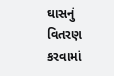ઘાસનું વિતરણ કરવામાં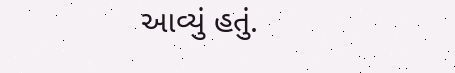આવ્યું હતું.